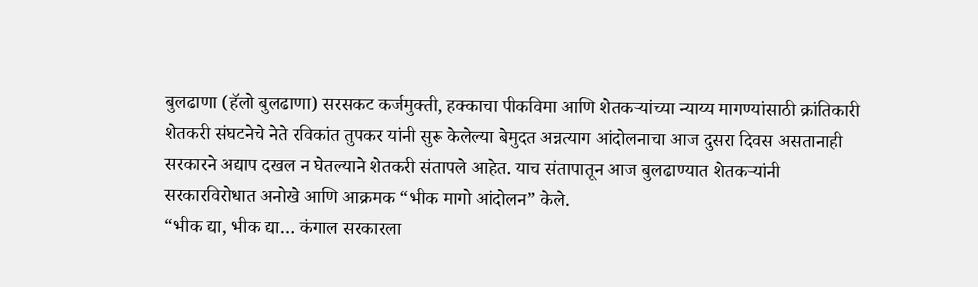बुलढाणा (हॅलो बुलढाणा) सरसकट कर्जमुक्ती, हक्काचा पीकविमा आणि शेतकऱ्यांच्या न्याय्य मागण्यांसाठी क्रांतिकारी शेतकरी संघटनेचे नेते रविकांत तुपकर यांनी सुरू केलेल्या बेमुदत अन्नत्याग आंदोलनाचा आज दुसरा दिवस असतानाही सरकारने अद्याप दखल न घेतल्याने शेतकरी संतापले आहेत. याच संतापातून आज बुलढाण्यात शेतकऱ्यांनी सरकारविरोधात अनोखे आणि आक्रमक “भीक मागो आंदोलन” केले.
“भीक द्या, भीक द्या… कंगाल सरकारला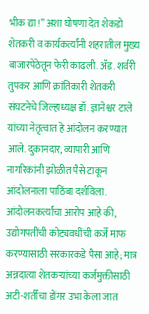भीक द्या!” अशा घोषणा देत शेकडो शेतकरी व कार्यकर्त्यांनी शहरातील मुख्य बाजारपेठेतून फेरी काढली. ॲड. शर्वरी तुपकर आणि क्रांतिकारी शेतकरी संघटनेचे जिल्हाध्यक्ष डॉ. ज्ञानेश्वर टाले यांच्या नेतृत्वात हे आंदोलन करण्यात आले. दुकानदार, व्यापारी आणि नागरिकांनी झोळीत पैसे टाकून आंदोलनाला पाठिंबा दर्शविला.
आंदोलनकर्त्यांचा आरोप आहे की, उद्योगपतींची कोट्यवधींची कर्जे माफ करण्यासाठी सरकारकडे पैसा आहे; मात्र अन्नदात्या शेतकऱ्यांच्या कर्जमुक्तीसाठी अटी-शर्तींचा डोंगर उभा केला जात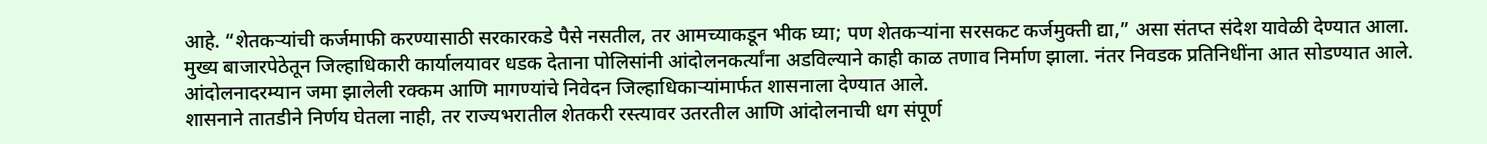आहे. “शेतकऱ्यांची कर्जमाफी करण्यासाठी सरकारकडे पैसे नसतील, तर आमच्याकडून भीक घ्या; पण शेतकऱ्यांना सरसकट कर्जमुक्ती द्या,” असा संतप्त संदेश यावेळी देण्यात आला.
मुख्य बाजारपेठेतून जिल्हाधिकारी कार्यालयावर धडक देताना पोलिसांनी आंदोलनकर्त्यांना अडविल्याने काही काळ तणाव निर्माण झाला. नंतर निवडक प्रतिनिधींना आत सोडण्यात आले. आंदोलनादरम्यान जमा झालेली रक्कम आणि मागण्यांचे निवेदन जिल्हाधिकाऱ्यांमार्फत शासनाला देण्यात आले.
शासनाने तातडीने निर्णय घेतला नाही, तर राज्यभरातील शेतकरी रस्त्यावर उतरतील आणि आंदोलनाची धग संपूर्ण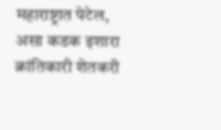महाराष्ट्रात पेटेल, असा कडक इशारा क्रांतिकारी शेतकरी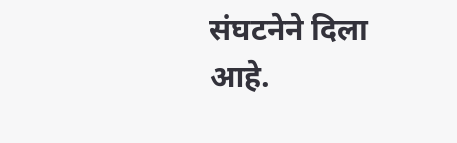संघटनेने दिला आहे.